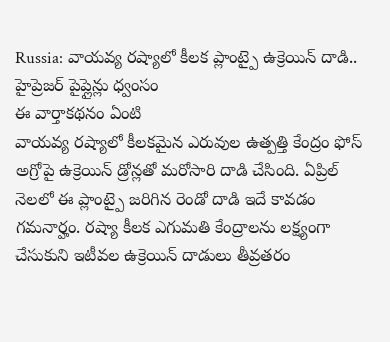Russia: వాయవ్య రష్యాలో కీలక ప్లాంట్పై ఉక్రెయిన్ దాడి.. హైప్రెజర్ పైప్లైన్లు ధ్వంసం
ఈ వార్తాకథనం ఏంటి
వాయవ్య రష్యాలో కీలకమైన ఎరువుల ఉత్పత్తి కేంద్రం ఫోస్ అగ్రోపై ఉక్రెయిన్ డ్రోన్లతో మరోసారి దాడి చేసింది. ఏప్రిల్ నెలలో ఈ ప్లాంట్పై జరిగిన రెండో దాడి ఇదే కావడం గమనార్హం. రష్యా కీలక ఎగుమతి కేంద్రాలను లక్ష్యంగా చేసుకుని ఇటీవల ఉక్రెయిన్ దాడులు తీవ్రతరం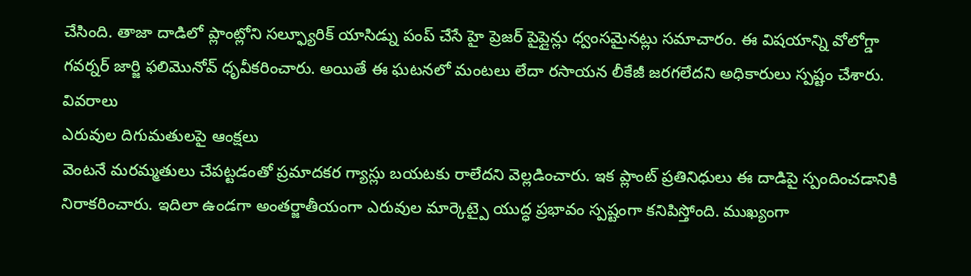చేసింది. తాజా దాడిలో ప్లాంట్లోని సల్ఫ్యూరిక్ యాసిడ్ను పంప్ చేసే హై ప్రెజర్ పైప్లైన్లు ధ్వంసమైనట్లు సమాచారం. ఈ విషయాన్ని వోలోగ్డా గవర్నర్ జార్జి ఫలిమొనోవ్ ధృవీకరించారు. అయితే ఈ ఘటనలో మంటలు లేదా రసాయన లీకేజీ జరగలేదని అధికారులు స్పష్టం చేశారు.
వివరాలు
ఎరువుల దిగుమతులపై ఆంక్షలు
వెంటనే మరమ్మతులు చేపట్టడంతో ప్రమాదకర గ్యాస్లు బయటకు రాలేదని వెల్లడించారు. ఇక ప్లాంట్ ప్రతినిధులు ఈ దాడిపై స్పందించడానికి నిరాకరించారు. ఇదిలా ఉండగా అంతర్జాతీయంగా ఎరువుల మార్కెట్పై యుద్ధ ప్రభావం స్పష్టంగా కనిపిస్తోంది. ముఖ్యంగా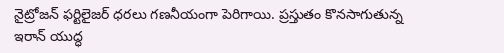నైట్రోజన్ ఫర్టిలైజర్ ధరలు గణనీయంగా పెరిగాయి. ప్రస్తుతం కొనసాగుతున్న ఇరాన్ యుద్ధ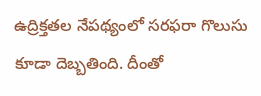ఉద్రిక్తతల నేపథ్యంలో సరఫరా గొలుసు కూడా దెబ్బతింది. దీంతో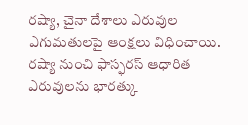రష్యా, చైనా దేశాలు ఎరువుల ఎగుమతులపై ఆంక్షలు విధించాయి. రష్యా నుంచి ఫాస్ఫరస్ ఆధారిత ఎరువులను భారత్కు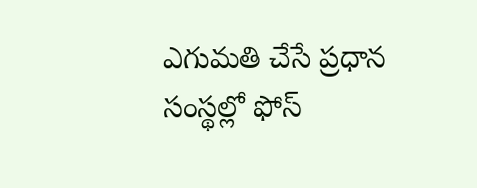ఎగుమతి చేసే ప్రధాన సంస్థల్లో ఫోస్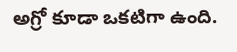అగ్రో కూడా ఒకటిగా ఉంది.